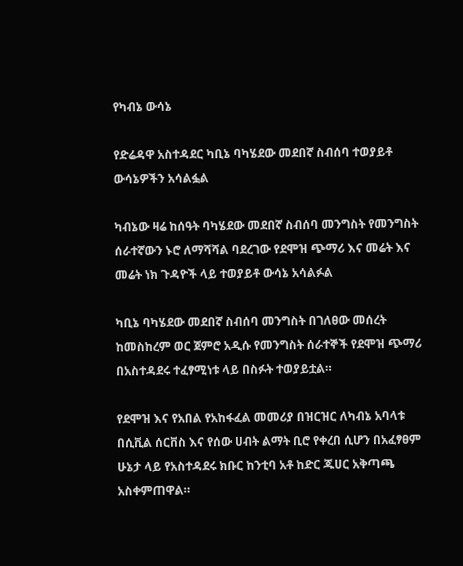የካብኔ ውሳኔ

የድሬዳዋ አስተዳደር ካቢኔ ባካሄደው መደበኛ ስብሰባ ተወያይቶ ውሳኔዎችን አሳልፏል

ካብኔው ዛሬ ከሰዓት ባካሄደው መደበኛ ስብሰባ መንግስት የመንግስት ሰራተኛውን ኑሮ ለማሻሻል ባደረገው የደሞዝ ጭማሪ እና መሬት እና መሬት ነክ ጉዳዮች ላይ ተወያይቶ ውሳኔ አሳልፉል

ካቢኔ ባካሄደው መደበኛ ስብሰባ መንግስት በገለፀው መሰረት ከመስከረም ወር ጀምሮ አዲሱ የመንግስት ሰራተኞች የደሞዝ ጭማሪ በአስተዳደሩ ተፈፃሚነቱ ላይ በስፉት ተወያይቷል።

የደሞዝ እና የአበል የአከፋፈል መመሪያ በዝርዝር ለካብኔ አባላቱ በሲቪል ሰርቨስ እና የሰው ሀብት ልማት ቢሮ የቀረበ ሲሆን በአፈፃፀም ሁኔታ ላይ የአስተዳደሩ ክቡር ከንቲባ አቶ ከድር ጁሀር አቅጣጫ አስቀምጠዋል።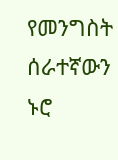የመንግስት ሰራተኛውን ኑሮ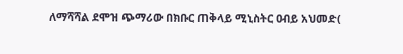ለማሻሻል ደሞዝ ጭማሪው በክቡር ጠቅላይ ሚኒስትር ዐብይ አህመድ(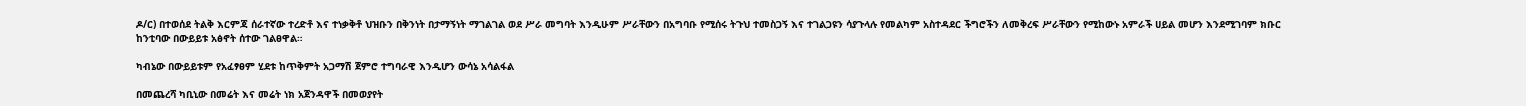ዶ/ር) በተወሰደ ትልቅ እርምጃ ሰራተኛው ተረድቶ እና ተነቃቅቶ ህዝቡን በቅንነት በታማኝነት ማገልገል ወደ ሥራ መግባት እንዲሁም ሥራቸውን በአግባቡ የሚሰሩ ትጉህ ተመስጋኝ እና ተገልጋዩን ሳያጉላሉ የመልካም አስተዳደር ችግሮችን ለመቅረፍ ሥራቸውን የሚከውኑ አምራች ሀይል መሆን እንደሚገባም ክቡር ከንቲባው በውይይቱ አፅኖት ሰተው ገልፀዋል።

ካብኔው በውይይቱም የአፈፃፀም ሂደቱ ከጥቅምት አጋማሽ ጀምሮ ተግባራዊ እንዲሆን ውሳኔ አሳልፋል

በመጨረሻ ካቢኒው በመሬት እና መሬት ነክ አጀንዳዋች በመወያየት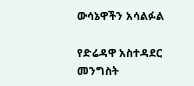ውሳኔዋችን አሳልፉል

የድሬዳዋ አስተዳደር መንግስት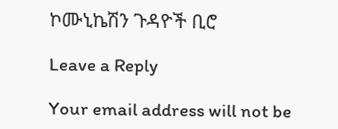ኮሙኒኬሽን ጉዳዮች ቢሮ

Leave a Reply

Your email address will not be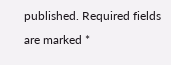published. Required fields are marked *